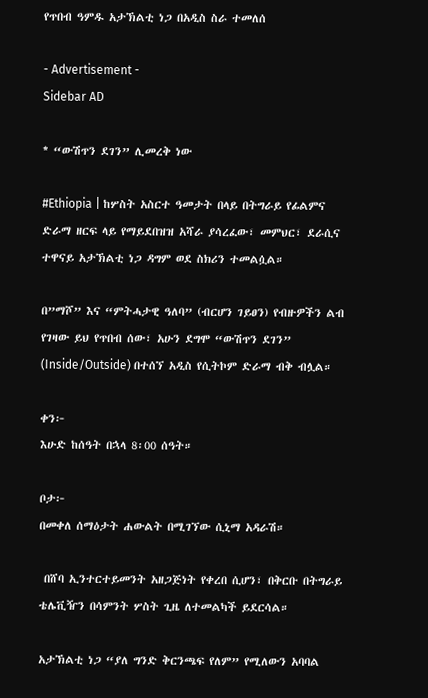የጥበብ ዓምዱ አታኽልቲ ነጋ በአዲስ ስራ ተመለሰ

- Advertisement -
Sidebar AD

* “ውሽጥን ደገን” ሊመረቅ ነው

#Ethiopia | ከሦስት አስርተ ዓመታት በላይ በትግራይ የፊልምና ድራማ ዘርፍ ላይ የማይደበዝዝ አሻራ ያሳረፈው፣ መምህር፣ ደራሲና ተዋናይ አታኽልቲ ነጋ ዳግም ወደ ስክሪን ተመልሷል።

በ”ማሾ” እና “ምትሓታዊ ዓለባ” (ብርሆን ገይፀን) የብዙዎችን ልብ የገዛው ይህ የጥበብ ሰው፣ አሁን ደግሞ “ውሽጥን ደገን” (Inside/Outside) በተሰኘ አዲስ የሲትኮም ድራማ ብቅ ብሏል።

ቀን፦
እሁድ ከሰዓት በኋላ 8፡00 ሰዓት።

ቦታ፦
በመቀለ ሰማዕታት ሐውልት በሚገኘው ሲኒማ አዳራሽ።

 በሸባ ኢንተርተይመንት አዘጋጅነት የቀረበ ሲሆን፣ በቅርቡ በትግራይ ቴሌቪዥን በሳምንት ሦስት ጊዜ ለተመልካች ይደርሳል።

አታኽልቲ ነጋ “ያለ ግንድ ቅርንጫፍ የለም” የሚለውን አባባል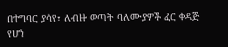በተግባር ያሳየ፣ ለብዙ ወጣት ባለሙያዎች ፈር ቀዳጅ የሆነ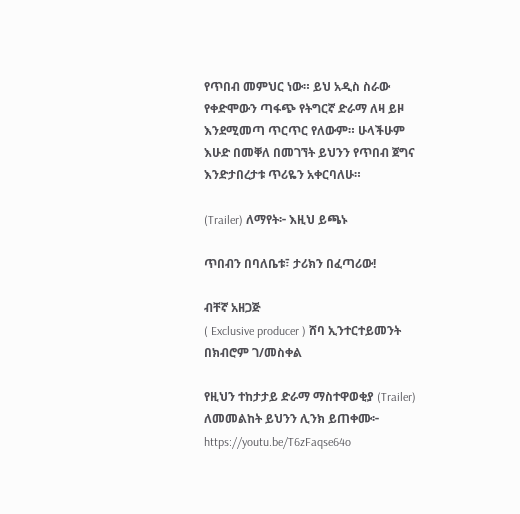የጥበብ መምህር ነው። ይህ አዲስ ስራው የቀድሞውን ጣፋጭ የትግርኛ ድራማ ለዛ ይዞ እንደሚመጣ ጥርጥር የለውም። ሁላችሁም እሁድ በመቐለ በመገኘት ይህንን የጥበብ ጀግና እንድታበረታቱ ጥሪዬን አቀርባለሁ።

(Trailer) ለማየት፦ እዚህ ይጫኑ

ጥበብን በባለቤቱ፣ ታሪክን በፈጣሪው!

ብቸኛ አዘጋጅ
( Exclusive producer ) ሸባ ኢንተርተይመንት
በክብሮም ገ/መስቀል

የዚህን ተከታታይ ድራማ ማስተዋወቂያ (Trailer) ለመመልከት ይህንን ሊንክ ይጠቀሙ፦ https://youtu.be/T6zFaqse64o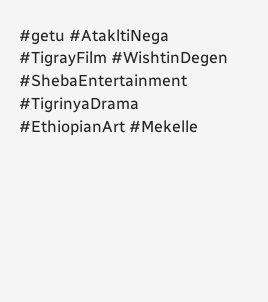#getu #AtakltiNega #TigrayFilm #WishtinDegen #ShebaEntertainment #TigrinyaDrama #EthiopianArt #Mekelle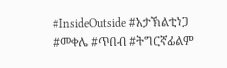#InsideOutside #አታኽልቲነጋ #መቀሌ #ጥበብ #ትግርኛፊልም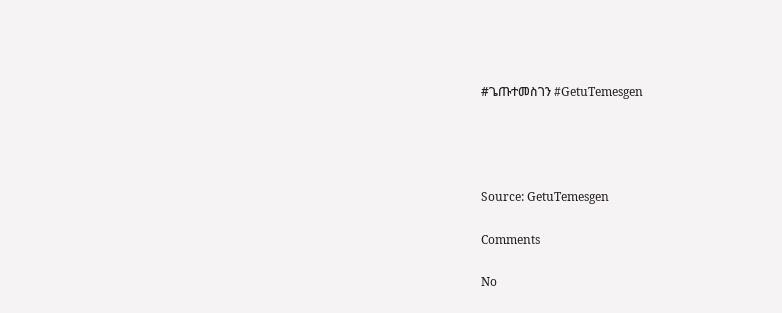#ጌጡተመስገን #GetuTemesgen




Source: GetuTemesgen

Comments

No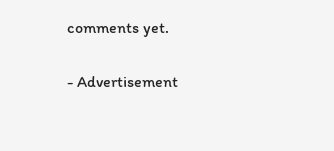comments yet.

- Advertisement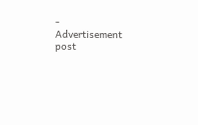-
Advertisement post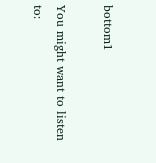bottom1

You might want to listen to: